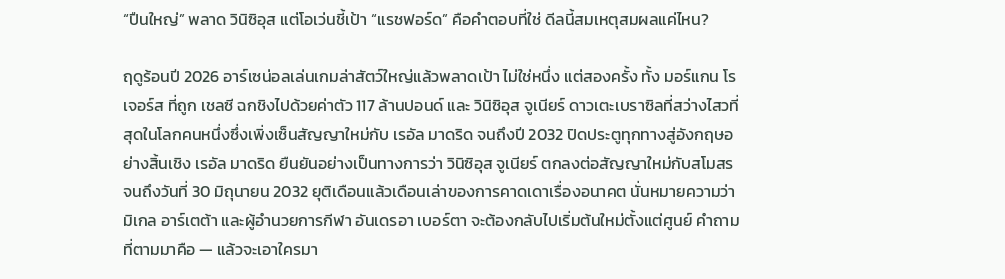“ปืนใหญ่” พลาด วินิซิอุส แต่โอเว่นชี้เป้า “แรชฟอร์ด” คือคำตอบที่ใช่ ดีลนี้สมเหตุสมผลแค่ไหน?

ฤดูร้อนปี 2026 อาร์เซน่อลเล่นเกมล่าสัตว์ใหญ่แล้วพลาดเป้า ไม่ใช่หนึ่ง แต่สองครั้ง ทั้ง มอร์แกน โรเจอร์ส ที่ถูก เชลซี ฉกชิงไปด้วยค่าตัว 117 ล้านปอนด์ และ วินิซิอุส จูเนียร์ ดาวเตะเบราซิลที่สว่างไสวที่สุดในโลกคนหนึ่งซึ่งเพิ่งเซ็นสัญญาใหม่กับ เรอัล มาดริด จนถึงปี 2032 ปิดประตูทุกทางสู่อังกฤษอย่างสิ้นเชิง เรอัล มาดริด ยืนยันอย่างเป็นทางการว่า วินิซิอุส จูเนียร์ ตกลงต่อสัญญาใหม่กับสโมสรจนถึงวันที่ 30 มิถุนายน 2032 ยุติเดือนแล้วเดือนเล่าของการคาดเดาเรื่องอนาคต นั่นหมายความว่า มิเกล อาร์เตต้า และผู้อำนวยการกีฬา อันเดรอา เบอร์ตา จะต้องกลับไปเริ่มต้นใหม่ตั้งแต่ศูนย์ คำถามที่ตามมาคือ — แล้วจะเอาใครมา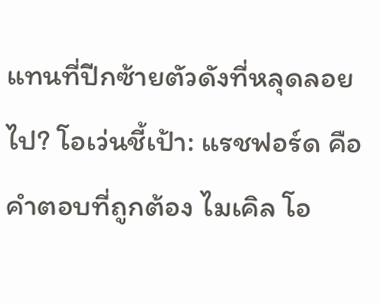แทนที่ปีกซ้ายตัวดังที่หลุดลอยไป? โอเว่นชี้เป้า: แรชฟอร์ด คือคำตอบที่ถูกต้อง ไมเคิล โอ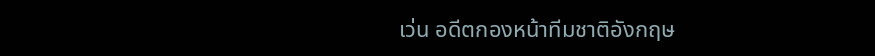เว่น อดีตกองหน้าทีมชาติอังกฤษ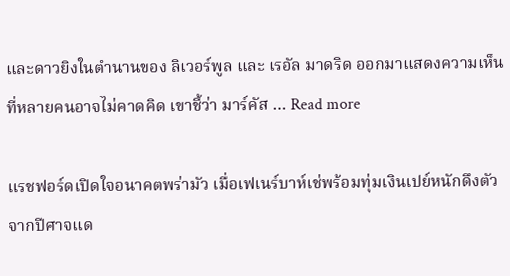และดาวยิงในตำนานของ ลิเวอร์พูล และ เรอัล มาดริด ออกมาแสดงความเห็นที่หลายคนอาจไม่คาดคิด เขาชี้ว่า มาร์คัส … Read more

แรชฟอร์ดเปิดใจอนาคตพร่ามัว เมื่อเฟเนร์บาห์เช่พร้อมทุ่มเงินเปย์หนักดึงตัวจากปีศาจแด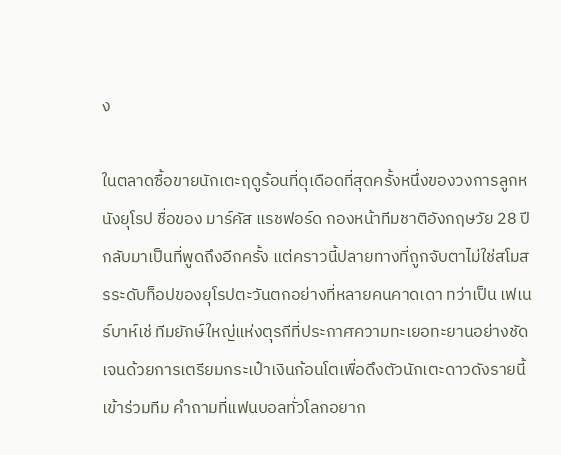ง

ในตลาดซื้อขายนักเตะฤดูร้อนที่ดุเดือดที่สุดครั้งหนึ่งของวงการลูกหนังยุโรป ชื่อของ มาร์คัส แรชฟอร์ด กองหน้าทีมชาติอังกฤษวัย 28 ปี กลับมาเป็นที่พูดถึงอีกครั้ง แต่คราวนี้ปลายทางที่ถูกจับตาไม่ใช่สโมสรระดับท็อปของยุโรปตะวันตกอย่างที่หลายคนคาดเดา ทว่าเป็น เฟเนร์บาห์เช่ ทีมยักษ์ใหญ่แห่งตุรกีที่ประกาศความทะเยอทะยานอย่างชัดเจนด้วยการเตรียมกระเป๋าเงินก้อนโตเพื่อดึงตัวนักเตะดาวดังรายนี้เข้าร่วมทีม คำถามที่แฟนบอลทั่วโลกอยาก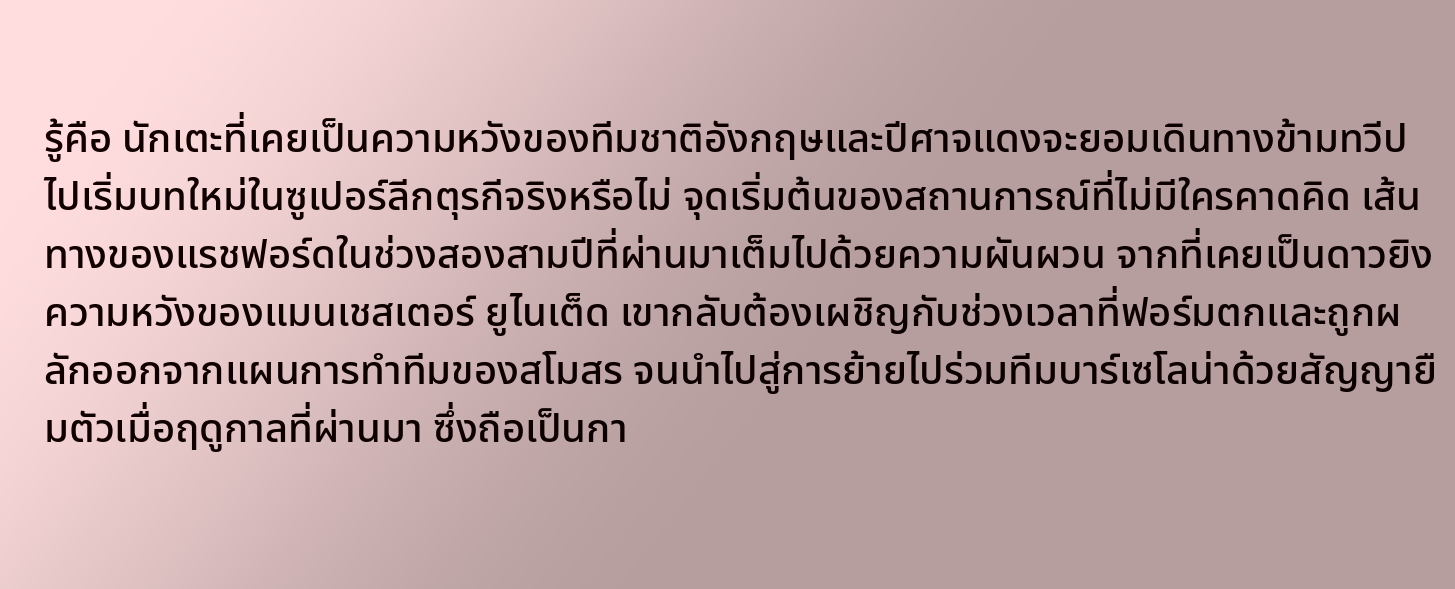รู้คือ นักเตะที่เคยเป็นความหวังของทีมชาติอังกฤษและปีศาจแดงจะยอมเดินทางข้ามทวีปไปเริ่มบทใหม่ในซูเปอร์ลีกตุรกีจริงหรือไม่ จุดเริ่มต้นของสถานการณ์ที่ไม่มีใครคาดคิด เส้นทางของแรชฟอร์ดในช่วงสองสามปีที่ผ่านมาเต็มไปด้วยความผันผวน จากที่เคยเป็นดาวยิงความหวังของแมนเชสเตอร์ ยูไนเต็ด เขากลับต้องเผชิญกับช่วงเวลาที่ฟอร์มตกและถูกผลักออกจากแผนการทำทีมของสโมสร จนนำไปสู่การย้ายไปร่วมทีมบาร์เซโลน่าด้วยสัญญายืมตัวเมื่อฤดูกาลที่ผ่านมา ซึ่งถือเป็นกา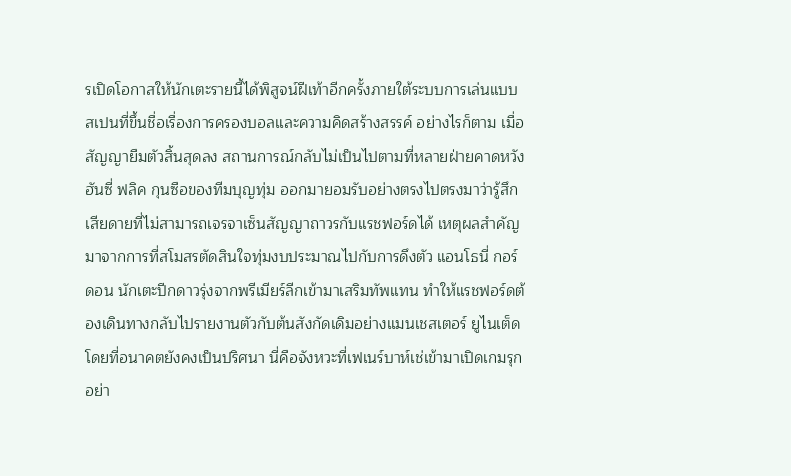รเปิดโอกาสให้นักเตะรายนี้ได้พิสูจน์ฝีเท้าอีกครั้งภายใต้ระบบการเล่นแบบสเปนที่ขึ้นชื่อเรื่องการครองบอลและความคิดสร้างสรรค์ อย่างไรก็ตาม เมื่อสัญญายืมตัวสิ้นสุดลง สถานการณ์กลับไม่เป็นไปตามที่หลายฝ่ายคาดหวัง ฮันซี่ ฟลิค กุนซือของทีมบุญทุ่ม ออกมายอมรับอย่างตรงไปตรงมาว่ารู้สึกเสียดายที่ไม่สามารถเจรจาเซ็นสัญญาถาวรกับแรชฟอร์ดได้ เหตุผลสำคัญมาจากการที่สโมสรตัดสินใจทุ่มงบประมาณไปกับการดึงตัว แอนโธนี่ กอร์ดอน นักเตะปีกดาวรุ่งจากพรีเมียร์ลีกเข้ามาเสริมทัพแทน ทำให้แรชฟอร์ดต้องเดินทางกลับไปรายงานตัวกับต้นสังกัดเดิมอย่างแมนเชสเตอร์ ยูไนเต็ด โดยที่อนาคตยังคงเป็นปริศนา นี่คือจังหวะที่เฟเนร์บาห์เช่เข้ามาเปิดเกมรุกอย่า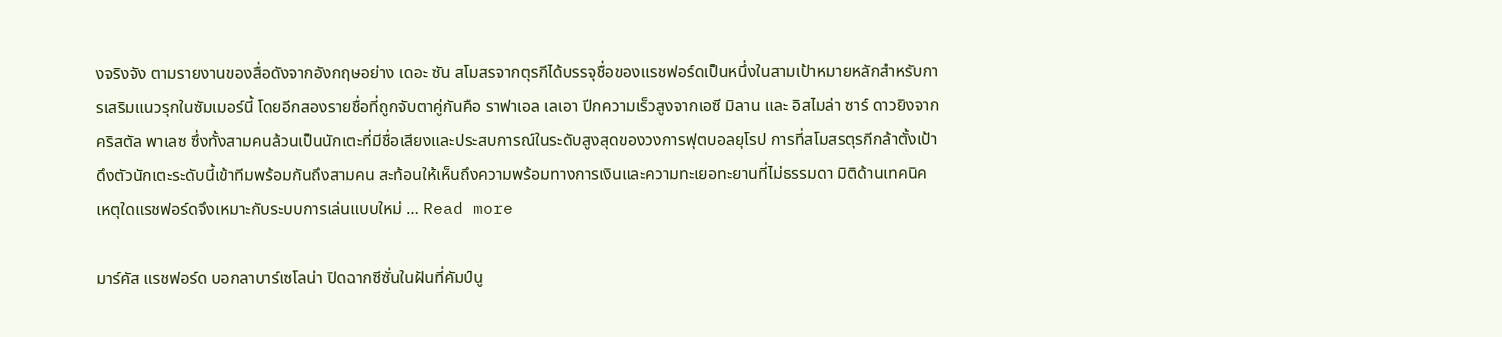งจริงจัง ตามรายงานของสื่อดังจากอังกฤษอย่าง เดอะ ซัน สโมสรจากตุรกีได้บรรจุชื่อของแรชฟอร์ดเป็นหนึ่งในสามเป้าหมายหลักสำหรับการเสริมแนวรุกในซัมเมอร์นี้ โดยอีกสองรายชื่อที่ถูกจับตาคู่กันคือ ราฟาเอล เลเอา ปีกความเร็วสูงจากเอซี มิลาน และ อิสไมล่า ซาร์ ดาวยิงจากคริสตัล พาเลซ ซึ่งทั้งสามคนล้วนเป็นนักเตะที่มีชื่อเสียงและประสบการณ์ในระดับสูงสุดของวงการฟุตบอลยุโรป การที่สโมสรตุรกีกล้าตั้งเป้าดึงตัวนักเตะระดับนี้เข้าทีมพร้อมกันถึงสามคน สะท้อนให้เห็นถึงความพร้อมทางการเงินและความทะเยอทะยานที่ไม่ธรรมดา มิติด้านเทคนิค เหตุใดแรชฟอร์ดจึงเหมาะกับระบบการเล่นแบบใหม่ … Read more

มาร์คัส แรชฟอร์ด บอกลาบาร์เซโลน่า ปิดฉากซีซั่นในฝันที่คัมป์นู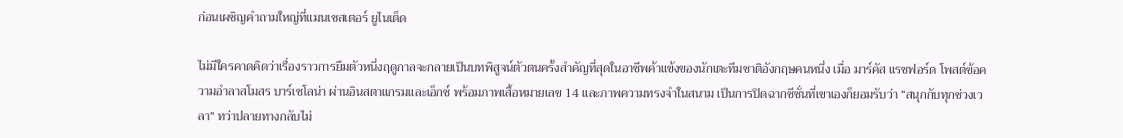ก่อนเผชิญคำถามใหญ่ที่แมนเชสเตอร์ ยูไนเต็ด

ไม่มีใครคาดคิดว่าเรื่องราวการยืมตัวหนึ่งฤดูกาลจะกลายเป็นบทพิสูจน์ตัวตนครั้งสำคัญที่สุดในอาชีพค้าแข้งของนักเตะทีมชาติอังกฤษคนหนึ่ง เมื่อ มาร์คัส แรชฟอร์ด โพสต์ข้อความอำลาสโมสร บาร์เซโลน่า ผ่านอินสตาแกรมและเอ็กซ์ พร้อมภาพเสื้อหมายเลข 14 และภาพความทรงจำในสนาม เป็นการปิดฉากซีซั่นที่เขาเองก็ยอมรับว่า “สนุกกับทุกช่วงเวลา” ทว่าปลายทางกลับไม่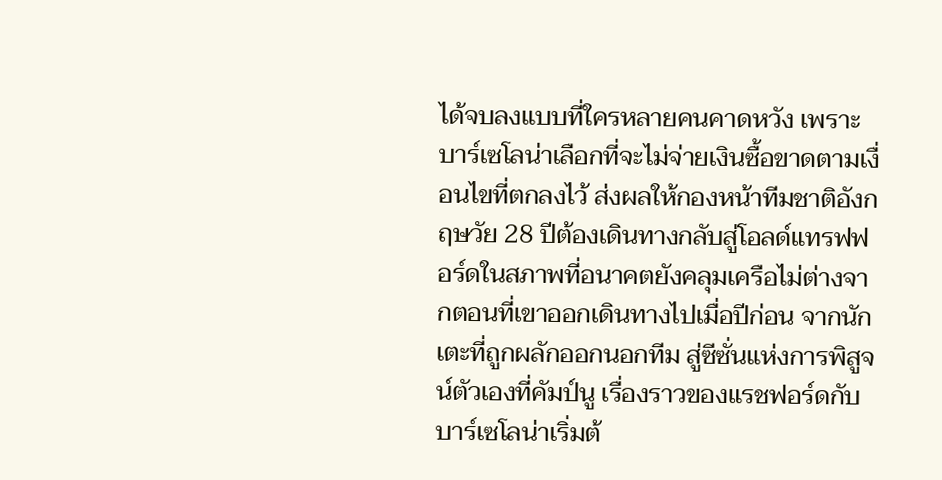ได้จบลงแบบที่ใครหลายคนคาดหวัง เพราะบาร์เซโลน่าเลือกที่จะไม่จ่ายเงินซื้อขาดตามเงื่อนไขที่ตกลงไว้ ส่งผลให้กองหน้าทีมชาติอังกฤษวัย 28 ปีต้องเดินทางกลับสู่โอลด์แทรฟฟอร์ดในสภาพที่อนาคตยังคลุมเครือไม่ต่างจากตอนที่เขาออกเดินทางไปเมื่อปีก่อน จากนักเตะที่ถูกผลักออกนอกทีม สู่ซีซั่นแห่งการพิสูจน์ตัวเองที่คัมป์นู เรื่องราวของแรชฟอร์ดกับบาร์เซโลน่าเริ่มต้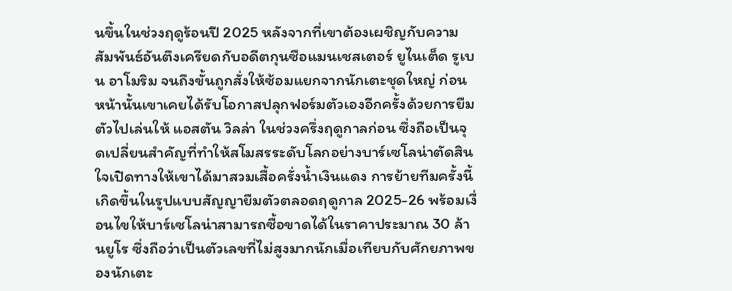นขึ้นในช่วงฤดูร้อนปี 2025 หลังจากที่เขาต้องเผชิญกับความสัมพันธ์อันตึงเครียดกับอดีตกุนซือแมนเชสเตอร์ ยูไนเต็ด รูเบน อาโมริม จนถึงขั้นถูกสั่งให้ซ้อมแยกจากนักเตะชุดใหญ่ ก่อนหน้านั้นเขาเคยได้รับโอกาสปลุกฟอร์มตัวเองอีกครั้งด้วยการยืมตัวไปเล่นให้ แอสตัน วิลล่า ในช่วงครึ่งฤดูกาลก่อน ซึ่งถือเป็นจุดเปลี่ยนสำคัญที่ทำให้สโมสรระดับโลกอย่างบาร์เซโลน่าตัดสินใจเปิดทางให้เขาได้มาสวมเสื้อครั่งน้ำเงินแดง การย้ายทีมครั้งนี้เกิดขึ้นในรูปแบบสัญญายืมตัวตลอดฤดูกาล 2025-26 พร้อมเงื่อนไขให้บาร์เซโลน่าสามารถซื้อขาดได้ในราคาประมาณ 30 ล้านยูโร ซึ่งถือว่าเป็นตัวเลขที่ไม่สูงมากนักเมื่อเทียบกับศักยภาพของนักเตะ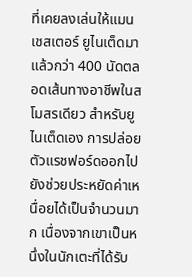ที่เคยลงเล่นให้แมนเชสเตอร์ ยูไนเต็ดมาแล้วกว่า 400 นัดตลอดเส้นทางอาชีพในสโมสรเดียว สำหรับยูไนเต็ดเอง การปล่อยตัวแรชฟอร์ดออกไปยังช่วยประหยัดค่าเหนื่อยได้เป็นจำนวนมาก เนื่องจากเขาเป็นหนึ่งในนักเตะที่ได้รับ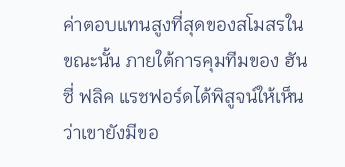ค่าตอบแทนสูงที่สุดของสโมสรในขณะนั้น ภายใต้การคุมทีมของ ฮันซี่ ฟลิค แรชฟอร์ดได้พิสูจน์ให้เห็นว่าเขายังมีขอ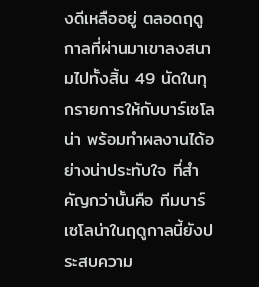งดีเหลืออยู่ ตลอดฤดูกาลที่ผ่านมาเขาลงสนามไปทั้งสิ้น 49 นัดในทุกรายการให้กับบาร์เซโลน่า พร้อมทำผลงานได้อย่างน่าประทับใจ ที่สำคัญกว่านั้นคือ ทีมบาร์เซโลน่าในฤดูกาลนี้ยังประสบความ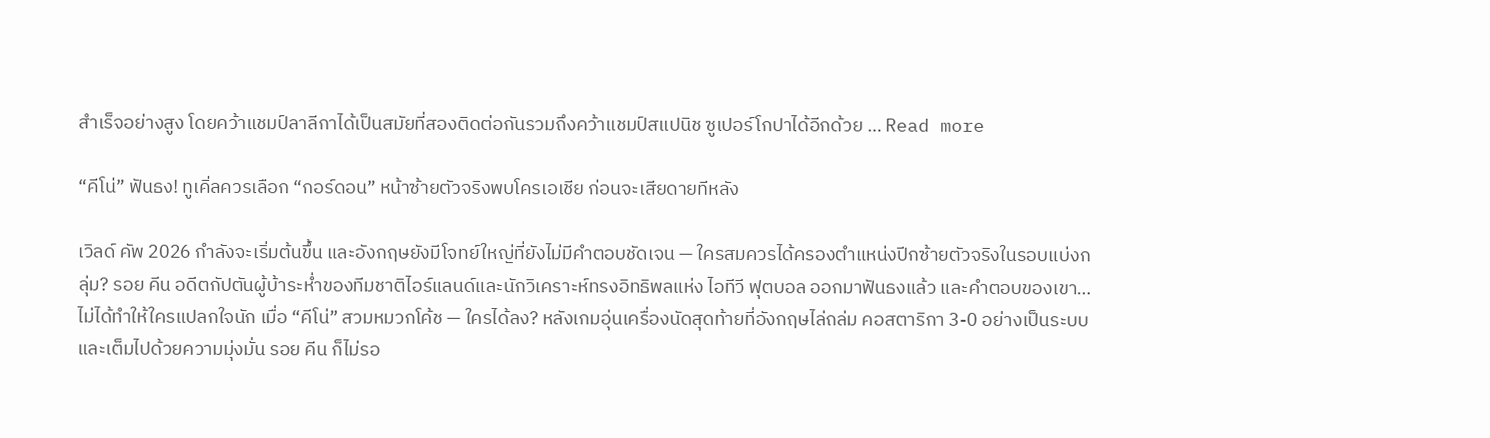สำเร็จอย่างสูง โดยคว้าแชมป์ลาลีกาได้เป็นสมัยที่สองติดต่อกันรวมถึงคว้าแชมป์สแปนิช ซูเปอร์โกปาได้อีกด้วย … Read more

“คีโน่” ฟันธง! ทูเคิ่ลควรเลือก “กอร์ดอน” หน้าซ้ายตัวจริงพบโครเอเชีย ก่อนจะเสียดายทีหลัง

เวิลด์ คัพ 2026 กำลังจะเริ่มต้นขึ้น และอังกฤษยังมีโจทย์ใหญ่ที่ยังไม่มีคำตอบชัดเจน — ใครสมควรได้ครองตำแหน่งปีกซ้ายตัวจริงในรอบแบ่งกลุ่ม? รอย คีน อดีตกัปตันผู้บ้าระห่ำของทีมชาติไอร์แลนด์และนักวิเคราะห์ทรงอิทธิพลแห่ง ไอทีวี ฟุตบอล ออกมาฟันธงแล้ว และคำตอบของเขา… ไม่ได้ทำให้ใครแปลกใจนัก เมื่อ “คีโน่” สวมหมวกโค้ช — ใครได้ลง? หลังเกมอุ่นเครื่องนัดสุดท้ายที่อังกฤษไล่ถล่ม คอสตาริกา 3-0 อย่างเป็นระบบและเต็มไปด้วยความมุ่งมั่น รอย คีน ก็ไม่รอ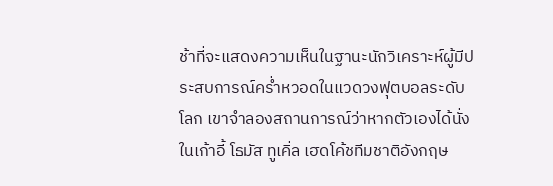ช้าที่จะแสดงความเห็นในฐานะนักวิเคราะห์ผู้มีประสบการณ์คร่ำหวอดในแวดวงฟุตบอลระดับโลก เขาจำลองสถานการณ์ว่าหากตัวเองได้นั่งในเก้าอี้ โธมัส ทูเคิ่ล เฮดโค้ชทีมชาติอังกฤษ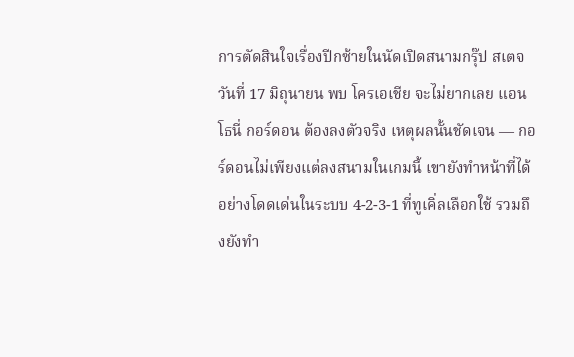การตัดสินใจเรื่องปีกซ้ายในนัดเปิดสนามกรุ๊ป สเตจ วันที่ 17 มิถุนายน พบ โครเอเชีย จะไม่ยากเลย แอนโธนี่ กอร์ดอน ต้องลงตัวจริง เหตุผลนั้นชัดเจน — กอร์ดอนไม่เพียงแต่ลงสนามในเกมนี้ เขายังทำหน้าที่ได้อย่างโดดเด่นในระบบ 4-2-3-1 ที่ทูเคิ่ลเลือกใช้ รวมถึงยังทำ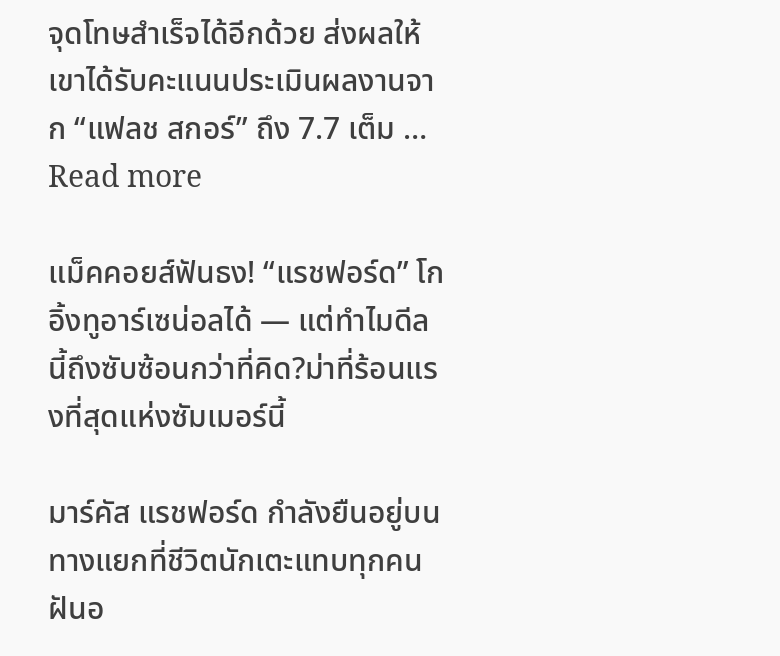จุดโทษสำเร็จได้อีกด้วย ส่งผลให้เขาได้รับคะแนนประเมินผลงานจาก “แฟลช สกอร์” ถึง 7.7 เต็ม … Read more

แม็คคอยส์ฟันธง! “แรชฟอร์ด” โกอิ้งทูอาร์เซน่อลได้ — แต่ทำไมดีลนี้ถึงซับซ้อนกว่าที่คิด?ม่าที่ร้อนแรงที่สุดแห่งซัมเมอร์นี้

มาร์คัส แรชฟอร์ด กำลังยืนอยู่บนทางแยกที่ชีวิตนักเตะแทบทุกคนฝันอ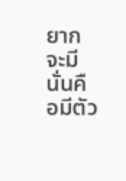ยากจะมี นั่นคือมีตัว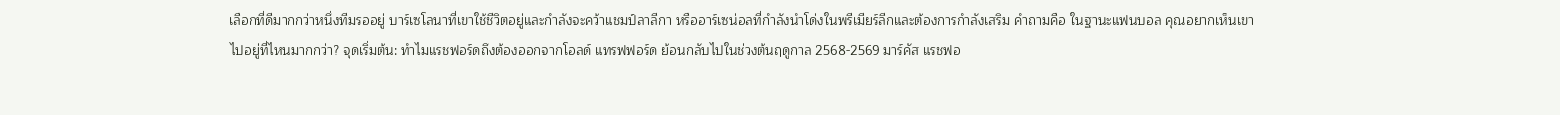เลือกที่ดีมากกว่าหนึ่งทีมรออยู่ บาร์เซโลนาที่เขาใช้ชีวิตอยู่และกำลังจะคว้าแชมป์ลาลีกา หรืออาร์เซน่อลที่กำลังนำโด่งในพรีเมียร์ลีกและต้องการกำลังเสริม คำถามคือ ในฐานะแฟนบอล คุณอยากเห็นเขาไปอยู่ที่ไหนมากกว่า? จุดเริ่มต้น: ทำไมแรชฟอร์ดถึงต้องออกจากโอลด์ แทรฟฟอร์ด ย้อนกลับไปในช่วงต้นฤดูกาล 2568-2569 มาร์คัส แรชฟอ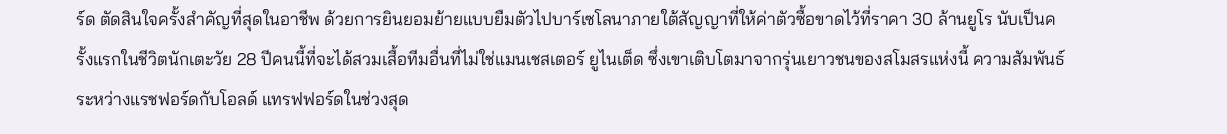ร์ด ตัดสินใจครั้งสำคัญที่สุดในอาชีพ ด้วยการยินยอมย้ายแบบยืมตัวไปบาร์เซโลนาภายใต้สัญญาที่ให้ค่าตัวซื้อขาดไว้ที่ราคา 30 ล้านยูโร นับเป็นครั้งแรกในชีวิตนักเตะวัย 28 ปีคนนี้ที่จะได้สวมเสื้อทีมอื่นที่ไม่ใช่แมนเชสเตอร์ ยูไนเต็ด ซึ่งเขาเติบโตมาจากรุ่นเยาวชนของสโมสรแห่งนี้ ความสัมพันธ์ระหว่างแรชฟอร์ดกับโอลด์ แทรฟฟอร์ดในช่วงสุด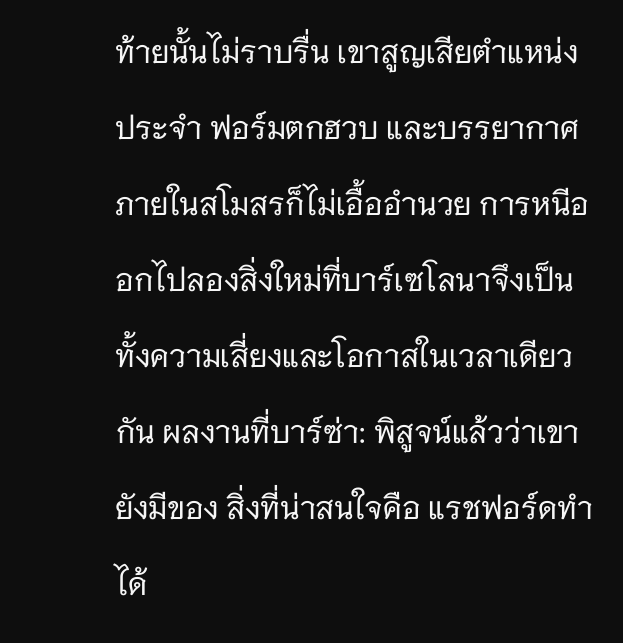ท้ายนั้นไม่ราบรื่น เขาสูญเสียตำแหน่งประจำ ฟอร์มตกฮวบ และบรรยากาศภายในสโมสรก็ไม่เอื้ออำนวย การหนีออกไปลองสิ่งใหม่ที่บาร์เซโลนาจึงเป็นทั้งความเสี่ยงและโอกาสในเวลาเดียวกัน ผลงานที่บาร์ซ่า: พิสูจน์แล้วว่าเขายังมีของ สิ่งที่น่าสนใจคือ แรชฟอร์ดทำได้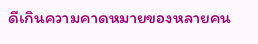ดีเกินความคาดหมายของหลายคน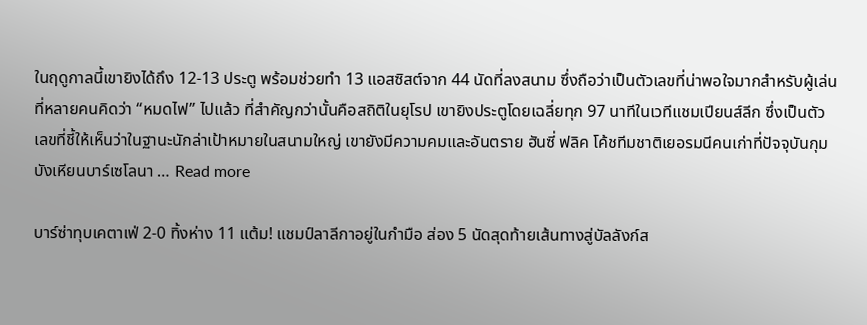ในฤดูกาลนี้เขายิงได้ถึง 12-13 ประตู พร้อมช่วยทำ 13 แอสซิสต์จาก 44 นัดที่ลงสนาม ซึ่งถือว่าเป็นตัวเลขที่น่าพอใจมากสำหรับผู้เล่นที่หลายคนคิดว่า “หมดไฟ” ไปแล้ว ที่สำคัญกว่านั้นคือสถิติในยุโรป เขายิงประตูโดยเฉลี่ยทุก 97 นาทีในเวทีแชมเปียนส์ลีก ซึ่งเป็นตัวเลขที่ชี้ให้เห็นว่าในฐานะนักล่าเป้าหมายในสนามใหญ่ เขายังมีความคมและอันตราย ฮันซี่ ฟลิค โค้ชทีมชาติเยอรมนีคนเก่าที่ปัจจุบันกุมบังเหียนบาร์เซโลนา … Read more

บาร์ซ่าทุบเคตาเฟ่ 2-0 ทิ้งห่าง 11 แต้ม! แชมป์ลาลีกาอยู่ในกำมือ ส่อง 5 นัดสุดท้ายเส้นทางสู่บัลลังก์ส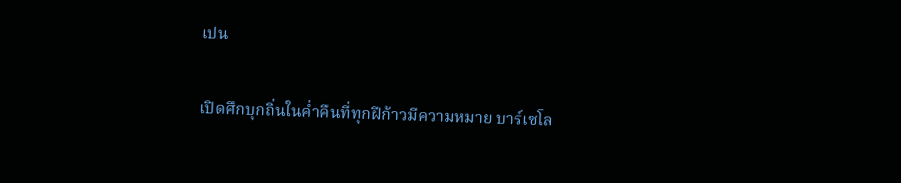เปน

เปิดศึกบุกถิ่นในค่ำคืนที่ทุกฝีก้าวมีความหมาย บาร์เซโล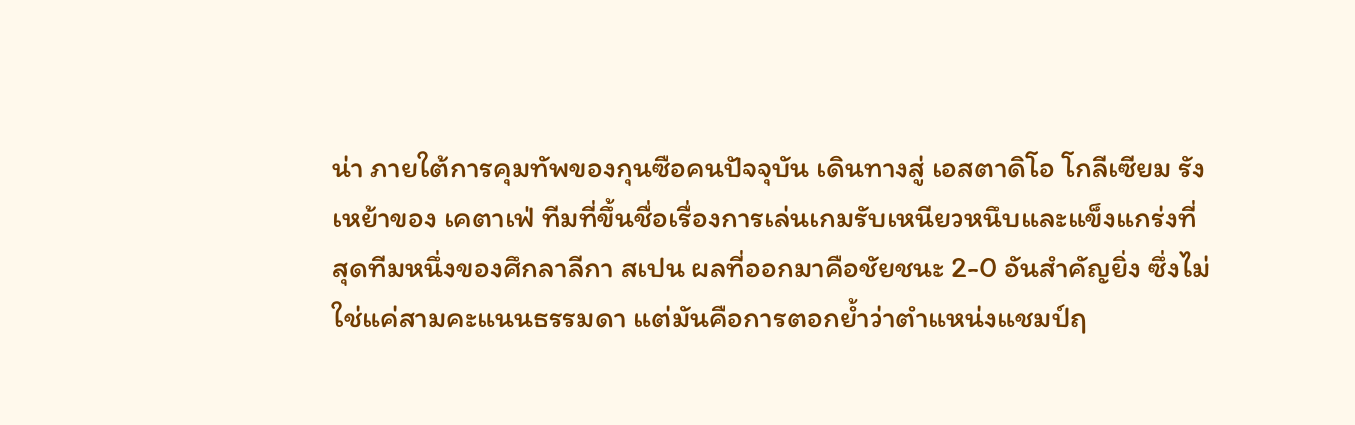น่า ภายใต้การคุมทัพของกุนซือคนปัจจุบัน เดินทางสู่ เอสตาดิโอ โกลีเซียม รังเหย้าของ เคตาเฟ่ ทีมที่ขึ้นชื่อเรื่องการเล่นเกมรับเหนียวหนึบและแข็งแกร่งที่สุดทีมหนึ่งของศึกลาลีกา สเปน ผลที่ออกมาคือชัยชนะ 2-0 อันสำคัญยิ่ง ซึ่งไม่ใช่แค่สามคะแนนธรรมดา แต่มันคือการตอกย้ำว่าตำแหน่งแชมป์ฤ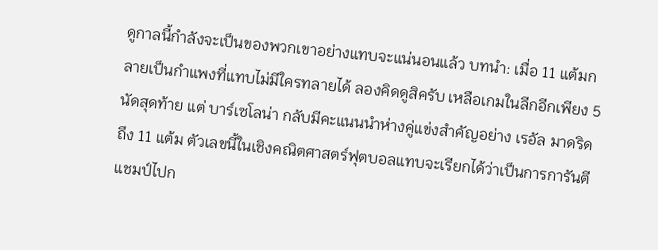ดูกาลนี้กำลังจะเป็นของพวกเขาอย่างแทบจะแน่นอนแล้ว บทนำ: เมื่อ 11 แต้มกลายเป็นกำแพงที่แทบไม่มีใครทลายได้ ลองคิดดูสิครับ เหลือเกมในลีกอีกเพียง 5 นัดสุดท้าย แต่ บาร์เซโลน่า กลับมีคะแนนนำห่างคู่แข่งสำคัญอย่าง เรอัล มาดริด ถึง 11 แต้ม ตัวเลขนี้ในเชิงคณิตศาสตร์ฟุตบอลแทบจะเรียกได้ว่าเป็นการการันตีแชมป์ไปก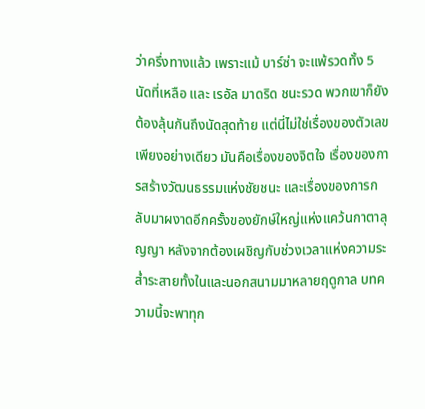ว่าครึ่งทางแล้ว เพราะแม้ บาร์ซ่า จะแพ้รวดทั้ง 5 นัดที่เหลือ และ เรอัล มาดริด ชนะรวด พวกเขาก็ยังต้องลุ้นกันถึงนัดสุดท้าย แต่นี่ไม่ใช่เรื่องของตัวเลขเพียงอย่างเดียว มันคือเรื่องของจิตใจ เรื่องของการสร้างวัฒนธรรมแห่งชัยชนะ และเรื่องของการกลับมาผงาดอีกครั้งของยักษ์ใหญ่แห่งแคว้นกาตาลุญญา หลังจากต้องเผชิญกับช่วงเวลาแห่งความระส่ำระสายทั้งในและนอกสนามมาหลายฤดูกาล บทความนี้จะพาทุก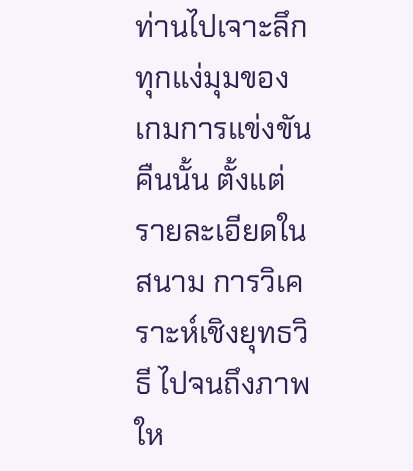ท่านไปเจาะลึกทุกแง่มุมของเกมการแข่งขันคืนนั้น ตั้งแต่รายละเอียดในสนาม การวิเคราะห์เชิงยุทธวิธี ไปจนถึงภาพให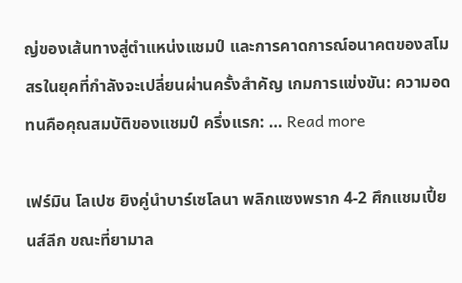ญ่ของเส้นทางสู่ตำแหน่งแชมป์ และการคาดการณ์อนาคตของสโมสรในยุคที่กำลังจะเปลี่ยนผ่านครั้งสำคัญ เกมการแข่งขัน: ความอดทนคือคุณสมบัติของแชมป์ ครึ่งแรก: … Read more

เฟร์มิน โลเปซ ยิงคู่นำบาร์เซโลนา พลิกแซงพราก 4-2 ศึกแชมเปี้ยนส์ลีก ขณะที่ยามาล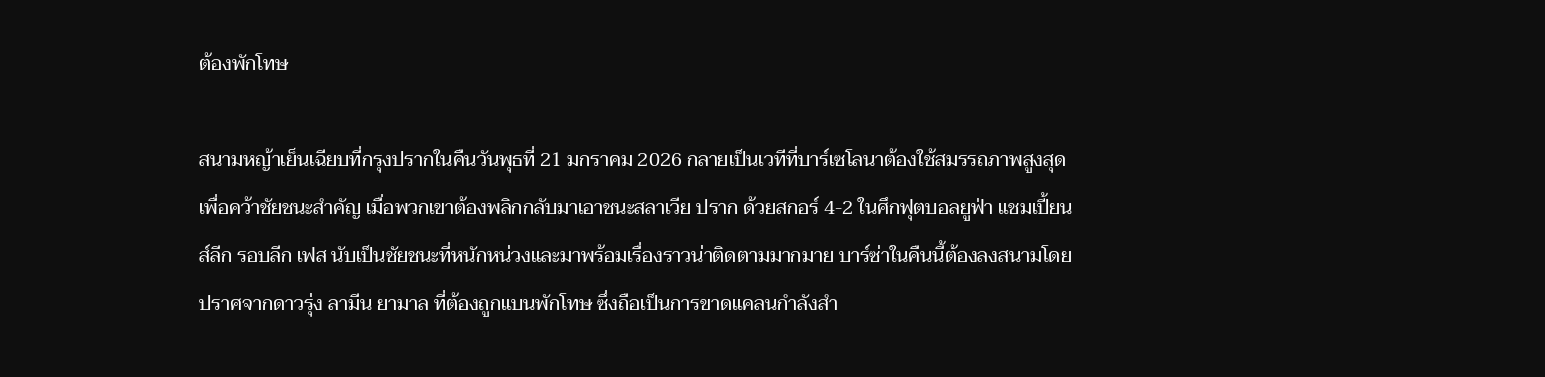ต้องพักโทษ

สนามหญ้าเย็นเฉียบที่กรุงปรากในคืนวันพุธที่ 21 มกราคม 2026 กลายเป็นเวทีที่บาร์เซโลนาต้องใช้สมรรถภาพสูงสุดเพื่อคว้าชัยชนะสำคัญ เมื่อพวกเขาต้องพลิกกลับมาเอาชนะสลาเวีย ปราก ด้วยสกอร์ 4-2 ในศึกฟุตบอลยูฟ่า แชมเปี้ยนส์ลีก รอบลีก เฟส นับเป็นชัยชนะที่หนักหน่วงและมาพร้อมเรื่องราวน่าติดตามมากมาย บาร์ซ่าในคืนนี้ต้องลงสนามโดยปราศจากดาวรุ่ง ลามีน ยามาล ที่ต้องถูกแบนพักโทษ ซึ่งถือเป็นการขาดแคลนกำลังสำ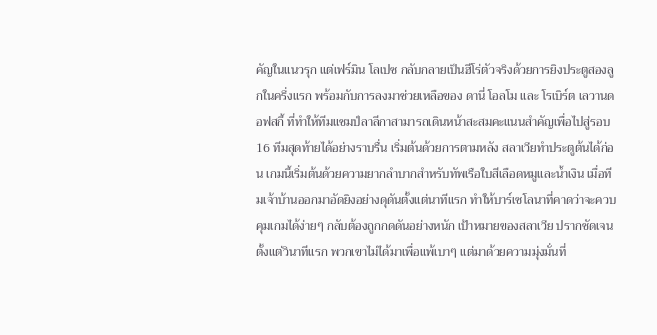คัญในแนวรุก แต่เฟร์มิน โลเปซ กลับกลายเป็นฮีโร่ตัวจริงด้วยการยิงประตูสองลูกในครึ่งแรก พร้อมกับการลงมาช่วยเหลือของ ดานี่ โอลโม และ โรเบิร์ต เลวานดอฟสกี้ ที่ทำให้ทีมแชมป์ลาลีกาสามารถเดินหน้าสะสมคะแนนสำคัญเพื่อไปสู่รอบ 16 ทีมสุดท้ายได้อย่างราบรื่น เริ่มต้นด้วยการตามหลัง สลาเวียทำประตูต้นได้ก่อน เกมนี้เริ่มต้นด้วยความยากลำบากสำหรับทัพเรือใบสีเลือดหมูและน้ำเงิน เมื่อทีมเจ้าบ้านออกมาอัดยิงอย่างดุดันตั้งแต่นาทีแรก ทำให้บาร์เซโลนาที่คาดว่าจะควบคุมเกมได้ง่ายๆ กลับต้องถูกกดดันอย่างหนัก เป้าหมายของสลาเวีย ปรากชัดเจนตั้งแต่วินาทีแรก พวกเขาไม่ได้มาเพื่อแพ้เบาๆ แต่มาด้วยความมุ่งมั่นที่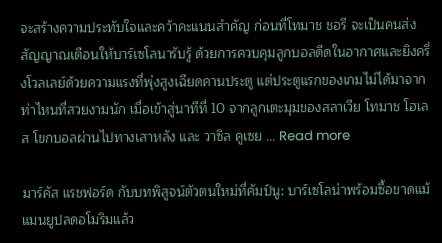จะสร้างความประทับใจและคว้าคะแนนสำคัญ ก่อนที่โทมาช ชอรี จะเป็นคนส่งสัญญาณเตือนให้บาร์เซโลนารับรู้ ด้วยการควบคุมลูกบอลดีดในอากาศและยิงครึ่งโวลเลย์ด้วยความแรงที่พุ่งสูงเฉียดคานประตู แต่ประตูแรกของเกมไม่ได้มาจากท่าไหนที่สวยงามนัก เมื่อเข้าสู่นาทีที่ 10 จากลูกเตะมุมของสลาเวีย โทมาช โฮเลส โขกบอลผ่านไปทางเสาหลัง และ วาซิล คูเซย … Read more

มาร์คัส แรชฟอร์ด กับบทพิสูจน์ตัวตนใหม่ที่คัมป์นู: บาร์เซโลน่าพร้อมซื้อขาดแม้แมนยูปลดอโมริมแล้ว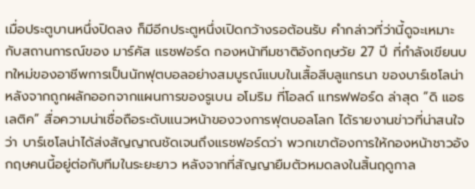เมื่อประตูบานหนึ่งปิดลง ก็มีอีกประตูหนึ่งเปิดกว้างรอต้อนรับ คำกล่าวที่ว่านี้ดูจะเหมาะกับสถานการณ์ของ มาร์คัส แรชฟอร์ด กองหน้าทีมชาติอังกฤษวัย 27 ปี ที่กำลังเขียนบทใหม่ของอาชีพการเป็นนักฟุตบอลอย่างสมบูรณ์แบบในเสื้อสีบลูแกรนา ของบาร์เซโลน่า หลังจากถูกผลักออกจากแผนการของรูเบน อโมริม ที่โอลด์ แทรฟฟอร์ด ล่าสุด “ดิ แอธเลติค” สื่อความน่าเชื่อถือระดับแนวหน้าของวงการฟุตบอลโลก ได้รายงานข่าวที่น่าสนใจว่า บาร์เซโลน่าได้ส่งสัญญาณชัดเจนถึงแรชฟอร์ดว่า พวกเขาต้องการให้กองหน้าชาวอังกฤษคนนี้อยู่ต่อกับทีมในระยะยาว หลังจากที่สัญญายืมตัวหมดลงในสิ้นฤดูกาล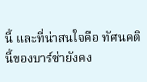นี้ และที่น่าสนใจคือ ทัศนคตินี้ของบาร์ซ่ายังคง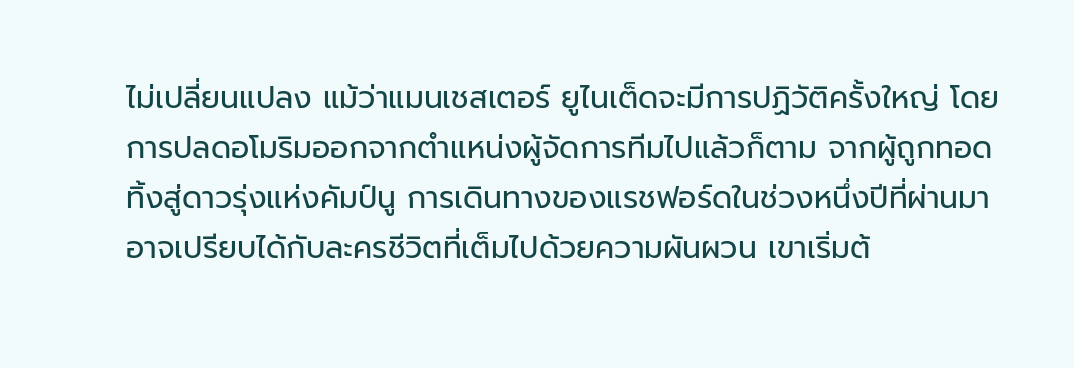ไม่เปลี่ยนแปลง แม้ว่าแมนเชสเตอร์ ยูไนเต็ดจะมีการปฏิวัติครั้งใหญ่ โดยการปลดอโมริมออกจากตำแหน่งผู้จัดการทีมไปแล้วก็ตาม จากผู้ถูกทอดทิ้งสู่ดาวรุ่งแห่งคัมป์นู การเดินทางของแรชฟอร์ดในช่วงหนึ่งปีที่ผ่านมาอาจเปรียบได้กับละครชีวิตที่เต็มไปด้วยความผันผวน เขาเริ่มต้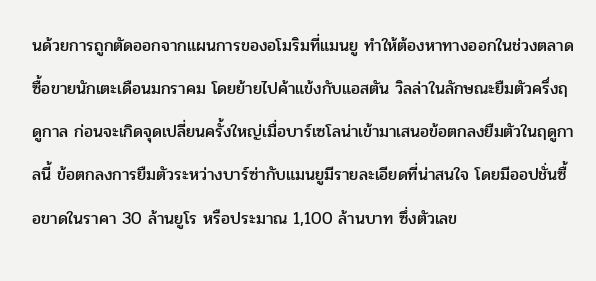นด้วยการถูกตัดออกจากแผนการของอโมริมที่แมนยู ทำให้ต้องหาทางออกในช่วงตลาดซื้อขายนักเตะเดือนมกราคม โดยย้ายไปค้าแข้งกับแอสตัน วิลล่าในลักษณะยืมตัวครึ่งฤดูกาล ก่อนจะเกิดจุดเปลี่ยนครั้งใหญ่เมื่อบาร์เซโลน่าเข้ามาเสนอข้อตกลงยืมตัวในฤดูกาลนี้ ข้อตกลงการยืมตัวระหว่างบาร์ซ่ากับแมนยูมีรายละเอียดที่น่าสนใจ โดยมีออปชั่นซื้อขาดในราคา 30 ล้านยูโร หรือประมาณ 1,100 ล้านบาท ซึ่งตัวเลข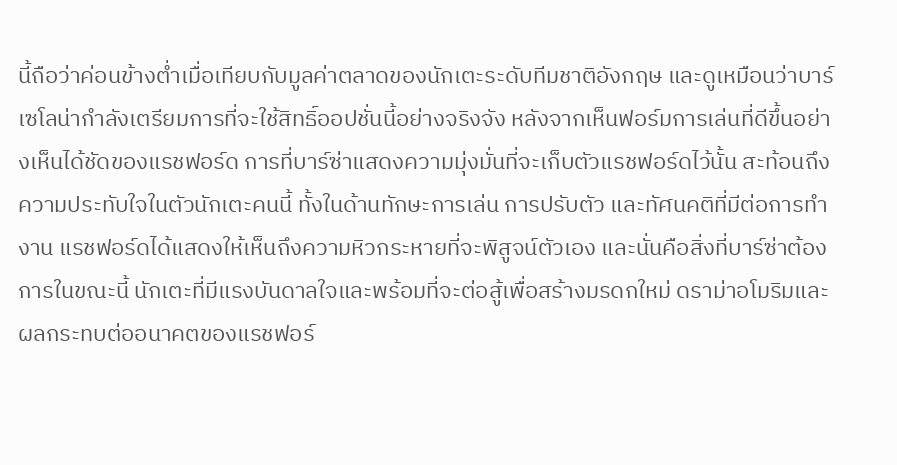นี้ถือว่าค่อนข้างต่ำเมื่อเทียบกับมูลค่าตลาดของนักเตะระดับทีมชาติอังกฤษ และดูเหมือนว่าบาร์เซโลน่ากำลังเตรียมการที่จะใช้สิทธิ์ออปชั่นนี้อย่างจริงจัง หลังจากเห็นฟอร์มการเล่นที่ดีขึ้นอย่างเห็นได้ชัดของแรชฟอร์ด การที่บาร์ซ่าแสดงความมุ่งมั่นที่จะเก็บตัวแรชฟอร์ดไว้นั้น สะท้อนถึงความประทับใจในตัวนักเตะคนนี้ ทั้งในด้านทักษะการเล่น การปรับตัว และทัศนคติที่มีต่อการทำงาน แรชฟอร์ดได้แสดงให้เห็นถึงความหิวกระหายที่จะพิสูจน์ตัวเอง และนั่นคือสิ่งที่บาร์ซ่าต้องการในขณะนี้ นักเตะที่มีแรงบันดาลใจและพร้อมที่จะต่อสู้เพื่อสร้างมรดกใหม่ ดราม่าอโมริมและผลกระทบต่ออนาคตของแรชฟอร์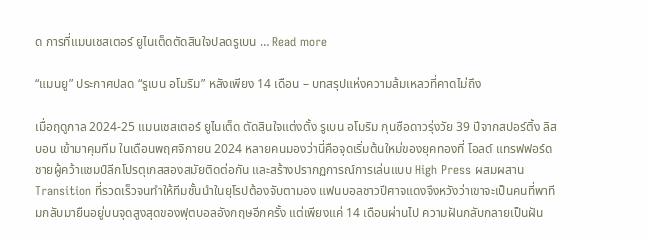ด การที่แมนเชสเตอร์ ยูไนเต็ดตัดสินใจปลดรูเบน … Read more

“แมนยู” ประกาศปลด “รูเบน อโมริม” หลังเพียง 14 เดือน – บทสรุปแห่งความล้มเหลวที่คาดไม่ถึง

เมื่อฤดูกาล 2024-25 แมนเชสเตอร์ ยูไนเต็ด ตัดสินใจแต่งตั้ง รูเบน อโมริม กุนซือดาวรุ่งวัย 39 ปีจากสปอร์ติ้ง ลิสบอน เข้ามาคุมทีม ในเดือนพฤศจิกายน 2024 หลายคนมองว่านี่คือจุดเริ่มต้นใหม่ของยุคทองที่ โอลด์ แทรฟฟอร์ด ชายผู้คว้าแชมป์ลีกโปรตุเกสสองสมัยติดต่อกัน และสร้างปรากฏการณ์การเล่นแบบ High Press ผสมผสาน Transition ที่รวดเร็วจนทำให้ทีมชั้นนำในยุโรปต้องจับตามอง แฟนบอลชาวปีศาจแดงจึงหวังว่าเขาจะเป็นคนที่พาทีมกลับมายืนอยู่บนจุดสูงสุดของฟุตบอลอังกฤษอีกครั้ง แต่เพียงแค่ 14 เดือนผ่านไป ความฝันกลับกลายเป็นฝัน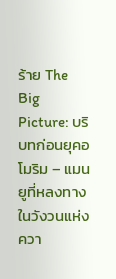ร้าย The Big Picture: บริบทก่อนยุคอโมริม – แมนยูที่หลงทางในวังวนแห่งควา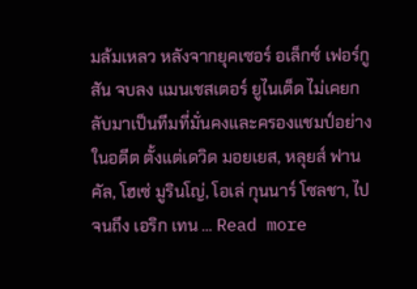มล้มเหลว หลังจากยุคเซอร์ อเล็กซ์ เฟอร์กูสัน จบลง แมนเชสเตอร์ ยูไนเต็ด ไม่เคยกลับมาเป็นทีมที่มั่นคงและครองแชมป์อย่างในอดีต ตั้งแต่เดวิด มอยเยส, หลุยส์ ฟาน คัล, โฮเซ่ มูรินโญ่, โอเล่ กุนนาร์ โซลชา, ไปจนถึง เอริก เทน … Read more